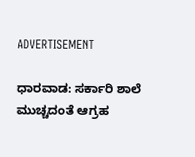ADVERTISEMENT

ಧಾರವಾಡ: ಸರ್ಕಾರಿ ಶಾಲೆ ಮುಚ್ಚದಂತೆ ಆಗ್ರಹ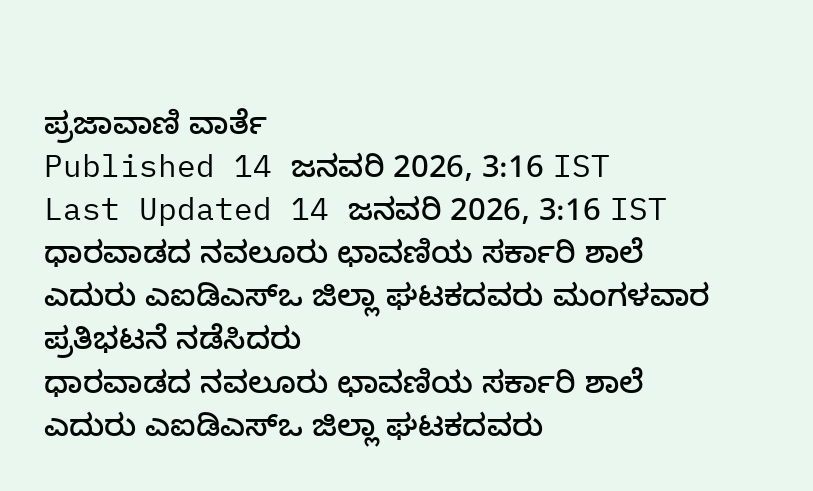ಪ್ರಜಾವಾಣಿ ವಾರ್ತೆ
Published 14 ಜನವರಿ 2026, 3:16 IST
Last Updated 14 ಜನವರಿ 2026, 3:16 IST
ಧಾರವಾಡದ ನವಲೂರು ಛಾವಣಿಯ ಸರ್ಕಾರಿ ಶಾಲೆ ಎದುರು ಎಐಡಿಎಸ್‍ಒ ಜಿಲ್ಲಾ ಘಟಕದವರು ಮಂಗಳವಾರ ಪ್ರತಿಭಟನೆ ನಡೆಸಿದರು
ಧಾರವಾಡದ ನವಲೂರು ಛಾವಣಿಯ ಸರ್ಕಾರಿ ಶಾಲೆ ಎದುರು ಎಐಡಿಎಸ್‍ಒ ಜಿಲ್ಲಾ ಘಟಕದವರು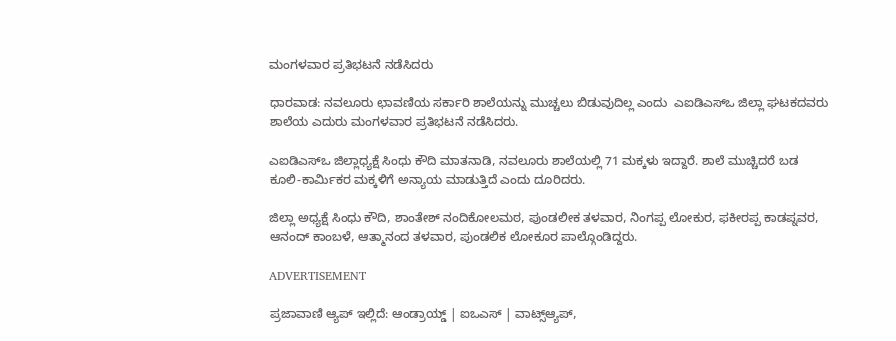ಮಂಗಳವಾರ ಪ್ರತಿಭಟನೆ ನಡೆಸಿದರು

ಧಾರವಾಡ: ನವಲೂರು ಛಾವಣಿಯ ಸರ್ಕಾರಿ ಶಾಲೆಯನ್ನು ಮುಚ್ಚಲು ಬಿಡುವುದಿಲ್ಲ ಎಂದು  ಎಐಡಿಎಸ್‌ಒ ಜಿಲ್ಲಾ ಘಟಕದವರು ಶಾಲೆಯ ಎದುರು ಮಂಗಳವಾರ ಪ್ರತಿಭಟನೆ ನಡೆಸಿದರು.

ಎಐಡಿಎಸ್‍ಒ ಜಿಲ್ಲಾಧ್ಯಕ್ಷೆ ಸಿಂಧು ಕೌದಿ ಮಾತನಾಡಿ, ನವಲೂರು ಶಾಲೆಯಲ್ಲಿ 71 ಮಕ್ಕಳು ಇದ್ದಾರೆ. ಶಾಲೆ ಮುಚ್ಚಿದರೆ ಬಡ ಕೂಲಿ-ಕಾರ್ಮಿಕರ ಮಕ್ಕಳಿಗೆ ಅನ್ಯಾಯ ಮಾಡುತ್ತಿದೆ ಎಂದು ದೂರಿದರು.

ಜಿಲ್ಲಾ ಅಧ್ಯಕ್ಷೆ ಸಿಂಧು ಕೌದಿ, ಶಾಂತೇಶ್ ನಂದಿಕೋಲಮಠ, ಪುಂಡಲೀಕ ತಳವಾರ, ನಿಂಗಪ್ಪ ಲೋಕುರ, ಫಕೀರಪ್ಪ ಕಾಡಪ್ನವರ, ಆನಂದ್ ಕಾಂಬಳೆ, ಆತ್ಮಾನಂದ ತಳವಾರ, ಪುಂಡಲಿಕ ಲೋಕೂರ ಪಾಲ್ಗೊಂಡಿದ್ದರು.

ADVERTISEMENT

ಪ್ರಜಾವಾಣಿ ಆ್ಯಪ್ ಇಲ್ಲಿದೆ: ಆಂಡ್ರಾಯ್ಡ್ | ಐಒಎಸ್ | ವಾಟ್ಸ್ಆ್ಯಪ್,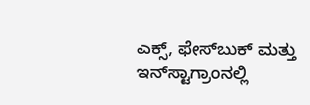ಎಕ್ಸ್, ಫೇಸ್‌ಬುಕ್ ಮತ್ತು ಇನ್‌ಸ್ಟಾಗ್ರಾಂನಲ್ಲಿ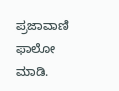ಪ್ರಜಾವಾಣಿ ಫಾಲೋ ಮಾಡಿ.